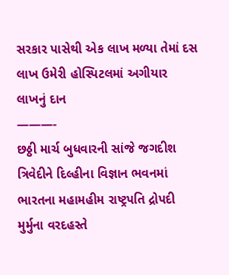સરકાર પાસેથી એક લાખ મળ્યા તેમાં દસ લાખ ઉમેરી હોસ્પિટલમાં અગીયાર લાખનું દાન
———-
છઠ્ઠી માર્ચ બુધવારની સાંજે જગદીશ ત્રિવેદીને દિલ્હીના વિજ્ઞાન ભવનમાં ભારતના મહામહીમ રાષ્ટ્રપતિ દ્રોપદી મુર્મુના વરદહસ્તે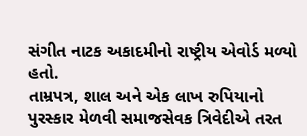સંગીત નાટક અકાદમીનો રાષ્ટ્રીય એવોર્ડ મળ્યો હતો.
તામ્રપત્ર, શાલ અને એક લાખ રુપિયાનો પુરસ્કાર મેળવી સમાજસેવક ત્રિવેદીએ તરત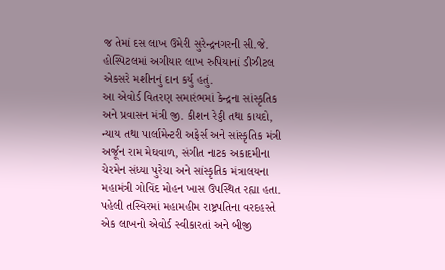જ તેમાં દસ લાખ ઉમેરી સુરેન્દ્રનગરની સી.જે. હોસ્પિટલમાં અગીયાર લાખ રુપિયાનાં ડીઝીટલ એકસરે મશીનનું દાન કર્યુ હતું.
આ એવોર્ડ વિતરણ સમારંભમાં કેન્દ્રના સાંસ્કૃતિક અને પ્રવાસન મંત્રી જી. કીશન રેડ્ડી તથા કાયદો, ન્યાય તથા પાર્લામેન્ટરી અફેર્સ અને સાંસ્કૃતિક મંત્રી અર્જૂન રામ મેઘવાળ, સંગીત નાટક અકાદમીના ચેરમેન સંધ્યા પુરેચા અને સાંસ્કૃતિક મંત્રાલયના મહામંત્રી ગોવિંદ મોહન ખાસ ઉપસ્થિત રહ્યા હતા.
પહેલી તસ્વિરમાં મહામહીમ રાષ્ટ્રપતિના વરદહસ્તે એક લાખનો એવોર્ડ સ્વીકારતાં અને બીજી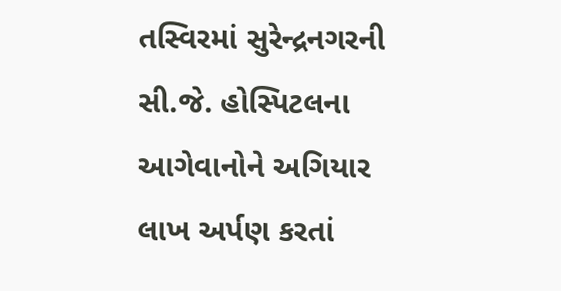તસ્વિરમાં સુરેન્દ્રનગરની સી.જે. હોસ્પિટલના આગેવાનોને અગિયાર લાખ અર્પણ કરતાં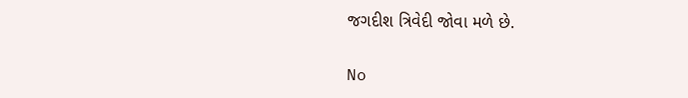જગદીશ ત્રિવેદી જોવા મળે છે.


No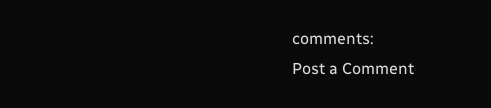comments:
Post a Comment